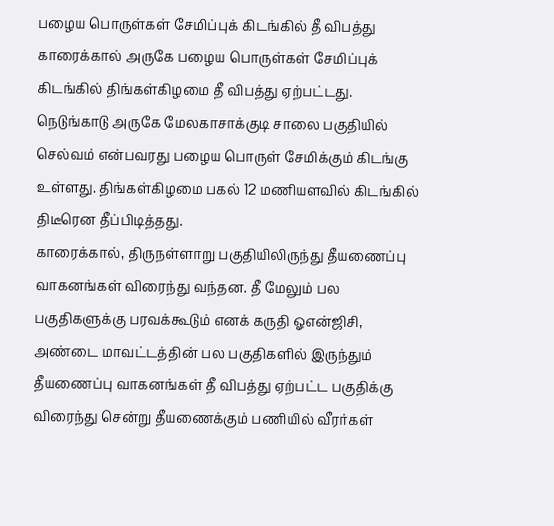பழைய பொருள்கள் சேமிப்புக் கிடங்கில் தீ விபத்து
காரைக்கால் அருகே பழைய பொருள்கள் சேமிப்புக் கிடங்கில் திங்கள்கிழமை தீ விபத்து ஏற்பட்டது.
நெடுங்காடு அருகே மேலகாசாக்குடி சாலை பகுதியில் செல்வம் என்பவரது பழைய பொருள் சேமிக்கும் கிடங்கு உள்ளது. திங்கள்கிழமை பகல் 12 மணியளவில் கிடங்கில் திடீரென தீப்பிடித்தது.
காரைக்கால், திருநள்ளாறு பகுதியிலிருந்து தீயணைப்பு வாகனங்கள் விரைந்து வந்தன. தீ மேலும் பல பகுதிகளுக்கு பரவக்கூடும் எனக் கருதி ஓஎன்ஜிசி, அண்டை மாவட்டத்தின் பல பகுதிகளில் இருந்தும் தீயணைப்பு வாகனங்கள் தீ விபத்து ஏற்பட்ட பகுதிக்கு விரைந்து சென்று தீயணைக்கும் பணியில் வீரர்கள்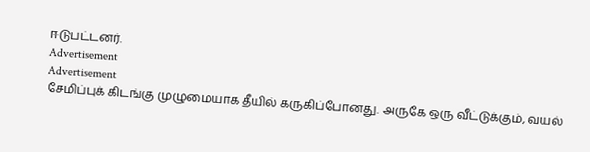ஈடுபட்டனர்.
Advertisement
Advertisement
சேமிப்புக் கிடங்கு முழுமையாக தீயில் கருகிப்போனது. அருகே ஒரு வீட்டுக்கும், வயல்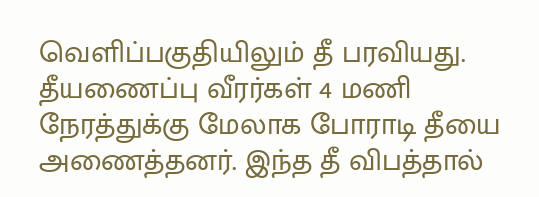வெளிப்பகுதியிலும் தீ பரவியது. தீயணைப்பு வீரர்கள் 4 மணி நேரத்துக்கு மேலாக போராடி தீயை அணைத்தனர். இந்த தீ விபத்தால்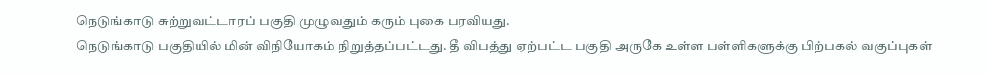நெடுங்காடு சுற்றுவட்டாரப் பகுதி முழுவதும் கரும் புகை பரவியது.
நெடுங்காடு பகுதியில் மின் விநியோகம் நிறுத்தப்பட்டது. தீ விபத்து ஏற்பட்ட பகுதி அருகே உள்ள பள்ளிகளுக்கு பிற்பகல் வகுப்புகள்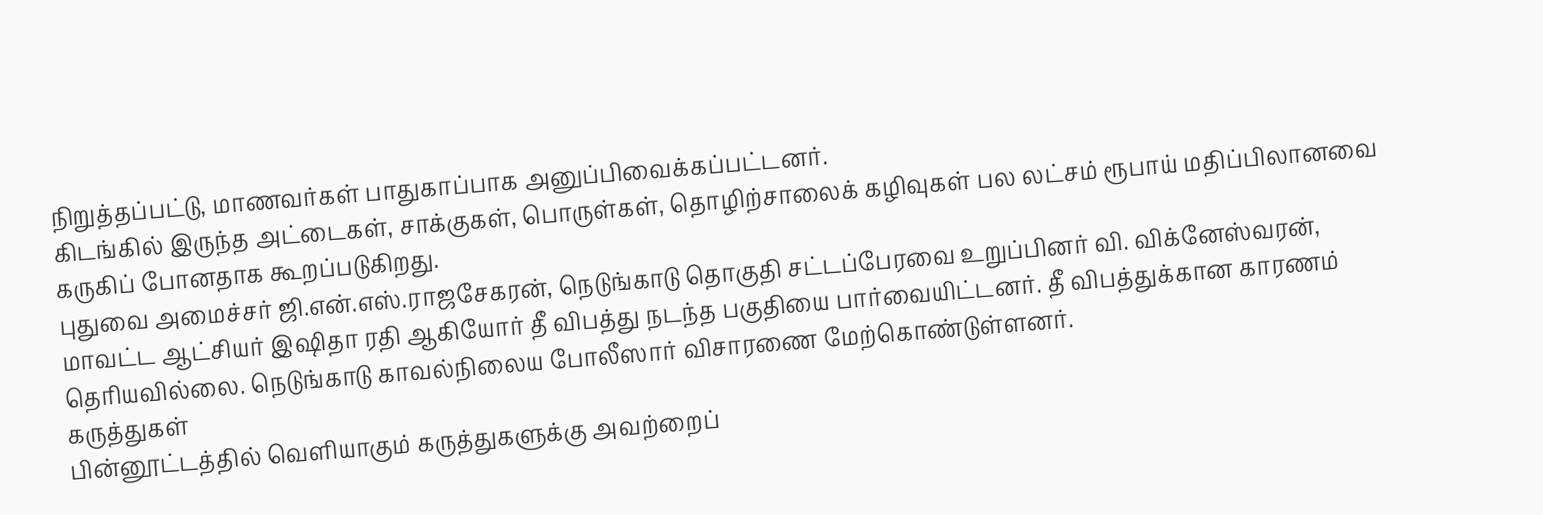நிறுத்தப்பட்டு, மாணவர்கள் பாதுகாப்பாக அனுப்பிவைக்கப்பட்டனர்.
கிடங்கில் இருந்த அட்டைகள், சாக்குகள், பொருள்கள், தொழிற்சாலைக் கழிவுகள் பல லட்சம் ரூபாய் மதிப்பிலானவை கருகிப் போனதாக கூறப்படுகிறது.
புதுவை அமைச்சர் ஜி.என்.எஸ்.ராஜசேகரன், நெடுங்காடு தொகுதி சட்டப்பேரவை உறுப்பினர் வி. விக்னேஸ்வரன், மாவட்ட ஆட்சியர் இஷிதா ரதி ஆகியோர் தீ விபத்து நடந்த பகுதியை பார்வையிட்டனர். தீ விபத்துக்கான காரணம் தெரியவில்லை. நெடுங்காடு காவல்நிலைய போலீஸார் விசாரணை மேற்கொண்டுள்ளனர்.
கருத்துகள்
பின்னூட்டத்தில் வெளியாகும் கருத்துகளுக்கு அவற்றைப்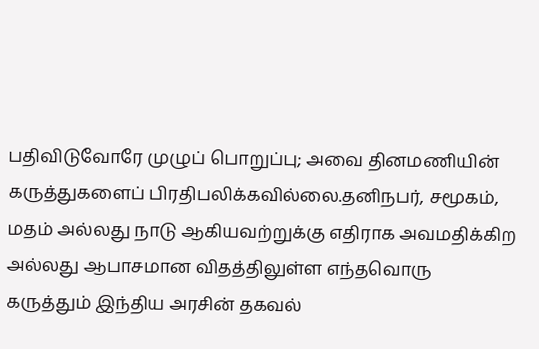பதிவிடுவோரே முழுப் பொறுப்பு; அவை தினமணியின் கருத்துகளைப் பிரதிபலிக்கவில்லை.தனிநபர், சமூகம், மதம் அல்லது நாடு ஆகியவற்றுக்கு எதிராக அவமதிக்கிற அல்லது ஆபாசமான விதத்திலுள்ள எந்தவொரு கருத்தும் இந்திய அரசின் தகவல்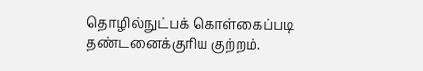தொழில்நுட்பக் கொள்கைப்படி தண்டனைக்குரிய குற்றம்.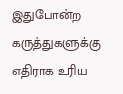இதுபோன்ற கருத்துகளுக்கு எதிராக உரிய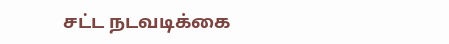சட்ட நடவடிக்கை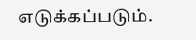எடுக்கப்படும்.